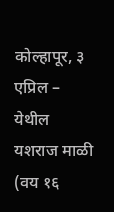कोल्हापूर, ३ एप्रिल – येथील यशराज माळी (वय १६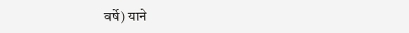वर्षे) याने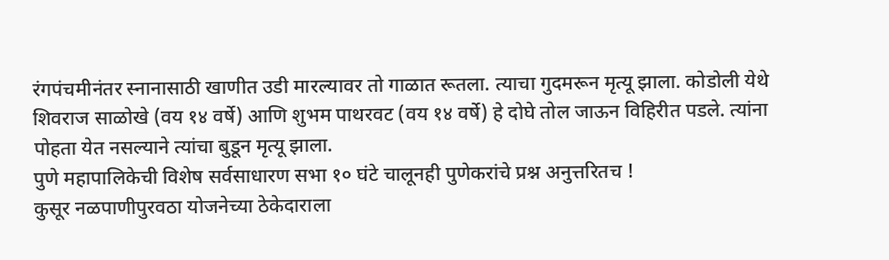रंगपंचमीनंतर स्नानासाठी खाणीत उडी मारल्यावर तो गाळात रूतला. त्याचा गुदमरून मृत्यू झाला. कोडोली येथे शिवराज साळोखे (वय १४ वर्षे) आणि शुभम पाथरवट (वय १४ वर्षे) हे दोघे तोल जाऊन विहिरीत पडले. त्यांना पोहता येत नसल्याने त्यांचा बुडून मृत्यू झाला.
पुणे महापालिकेची विशेष सर्वसाधारण सभा १० घंटे चालूनही पुणेकरांचे प्रश्न अनुत्तरितच !
कुसूर नळपाणीपुरवठा योजनेच्या ठेकेदाराला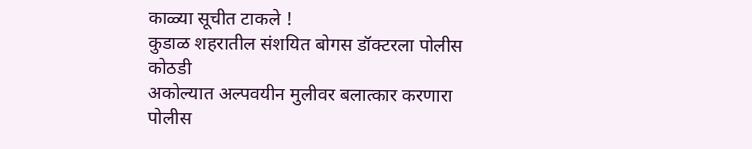काळ्या सूचीत टाकले !
कुडाळ शहरातील संशयित बोगस डॉक्टरला पोलीस कोठडी
अकोल्यात अल्पवयीन मुलीवर बलात्कार करणारा पोलीस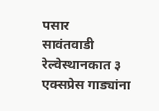पसार
सावंतवाडी रेल्वेस्थानकात ३ एक्सप्रेस गाड्यांना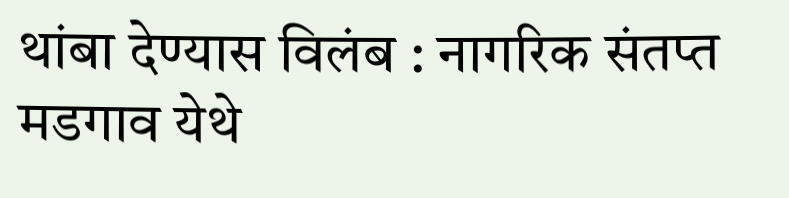थांबा देण्यास विलंब : नागरिक संतप्त
मडगाव येथे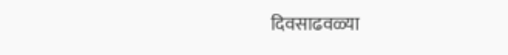दिवसाढवळ्या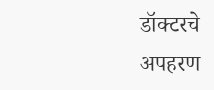डॉक्टरचे अपहरण